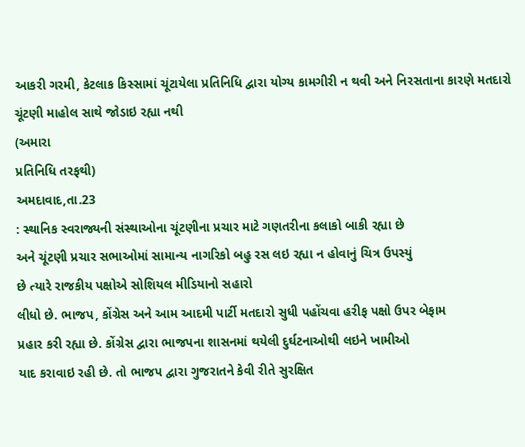આકરી ગરમી, કેટલાક કિસ્સામાં ચૂંટાયેલા પ્રતિનિધિ દ્વારા યોગ્ય કામગીરી ન થવી અને નિરસતાના કારણે મતદારો ચૂંટણી માહોલ સાથે જોડાઇ રહ્યા નથી
(અમારા
પ્રતિનિધિ તરફથી)
અમદાવાદ,તા.23
: સ્થાનિક સ્વરાજ્યની સંસ્થાઓના ચૂંટણીના પ્રચાર માટે ગણતરીના કલાકો બાકી રહ્યા છે
અને ચૂંટણી પ્રચાર સભાઓમાં સામાન્ય નાગરિકો બહુ રસ લઇ રહ્યા ન હોવાનું ચિત્ર ઉપસ્યું
છે ત્યારે રાજકીય પક્ષોએ સોશિયલ મીડિયાનો સહારો
લીધો છે. ભાજપ, કોંગ્રેસ અને આમ આદમી પાર્ટી મતદારો સુધી પહોંચવા હરીફ પક્ષો ઉપર બેફામ
પ્રહાર કરી રહ્યા છે. કોંગ્રેસ દ્વારા ભાજપના શાસનમાં થયેલી દુર્ઘટનાઓથી લઇને ખામીઓ
યાદ કરાવાઇ રહી છે. તો ભાજપ દ્વારા ગુજરાતને કેવી રીતે સુરક્ષિત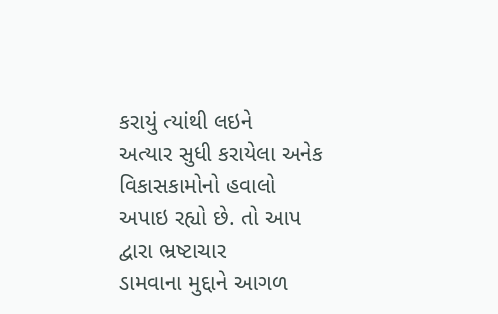કરાયું ત્યાંથી લઇને
અત્યાર સુધી કરાયેલા અનેક વિકાસકામોનો હવાલો અપાઇ રહ્યો છે. તો આપ દ્વારા ભ્રષ્ટાચાર
ડામવાના મુદ્દાને આગળ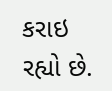કરાઇ રહ્યો છે.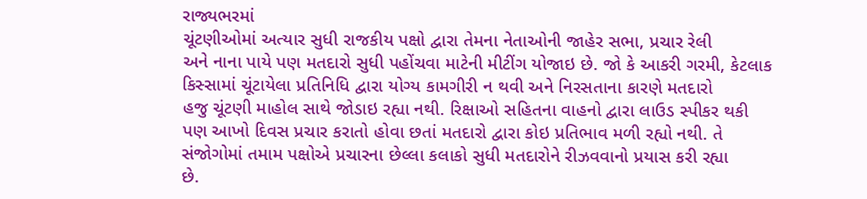રાજ્યભરમાં
ચૂંટણીઓમાં અત્યાર સુધી રાજકીય પક્ષો દ્વારા તેમના નેતાઓની જાહેર સભા, પ્રચાર રેલી
અને નાના પાયે પણ મતદારો સુધી પહોંચવા માટેની મીટીંગ યોજાઇ છે. જો કે આકરી ગરમી, કેટલાક
કિસ્સામાં ચૂંટાયેલા પ્રતિનિધિ દ્વારા યોગ્ય કામગીરી ન થવી અને નિરસતાના કારણે મતદારો
હજુ ચૂંટણી માહોલ સાથે જોડાઇ રહ્યા નથી. રિક્ષાઓ સહિતના વાહનો દ્વારા લાઉડ સ્પીકર થકી
પણ આખો દિવસ પ્રચાર કરાતો હોવા છતાં મતદારો દ્વારા કોઇ પ્રતિભાવ મળી રહ્યો નથી. તે
સંજોગોમાં તમામ પક્ષોએ પ્રચારના છેલ્લા કલાકો સુધી મતદારોને રીઝવવાનો પ્રયાસ કરી રહ્યા
છે.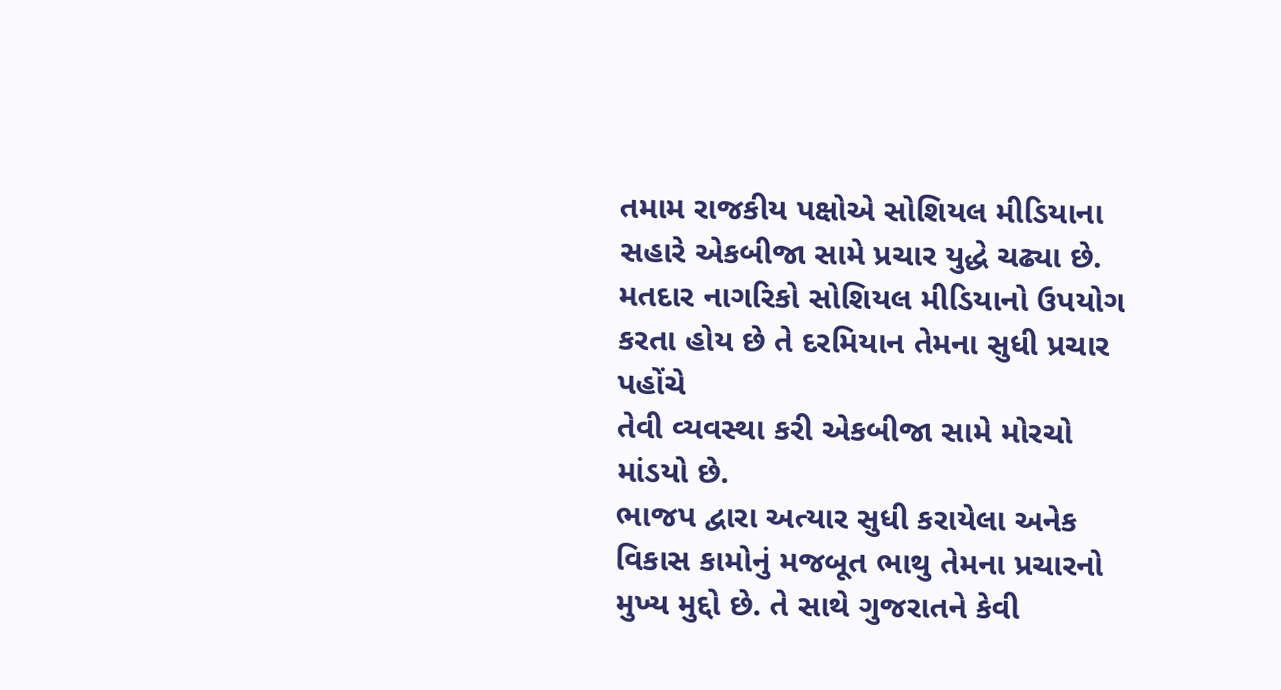તમામ રાજકીય પક્ષોએ સોશિયલ મીડિયાના સહારે એકબીજા સામે પ્રચાર યુદ્ધે ચઢ્યા છે.
મતદાર નાગરિકો સોશિયલ મીડિયાનો ઉપયોગ કરતા હોય છે તે દરમિયાન તેમના સુધી પ્રચાર પહોંચે
તેવી વ્યવસ્થા કરી એકબીજા સામે મોરચો માંડયો છે.
ભાજપ દ્વારા અત્યાર સુધી કરાયેલા અનેક વિકાસ કામોનું મજબૂત ભાથુ તેમના પ્રચારનો
મુખ્ય મુદ્દો છે. તે સાથે ગુજરાતને કેવી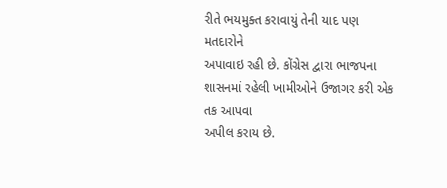રીતે ભયમુક્ત કરાવાયું તેની યાદ પણ મતદારોને
અપાવાઇ રહી છે. કોંગ્રેસ દ્વારા ભાજપના શાસનમાં રહેલી ખામીઓને ઉજાગર કરી એક તક આપવા
અપીલ કરાય છે.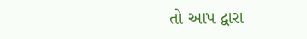તો આપ દ્વારા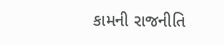કામની રાજનીતિ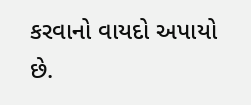કરવાનો વાયદો અપાયો છે.